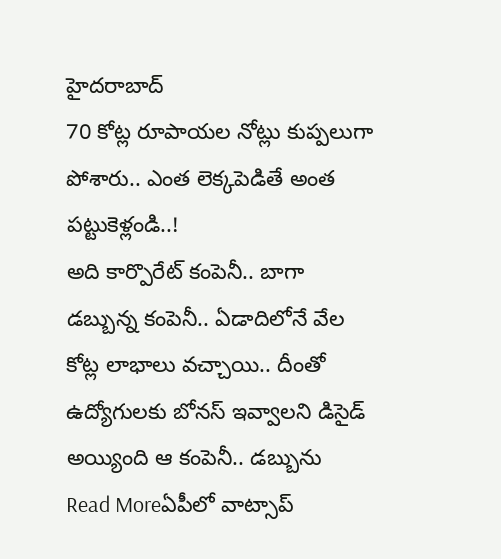హైదరాబాద్
70 కోట్ల రూపాయల నోట్లు కుప్పలుగా పోశారు.. ఎంత లెక్కపెడితే అంత పట్టుకెళ్లండి..!
అది కార్పొరేట్ కంపెనీ.. బాగా డబ్బున్న కంపెనీ.. ఏడాదిలోనే వేల కోట్ల లాభాలు వచ్చాయి.. దీంతో ఉద్యోగులకు బోనస్ ఇవ్వాలని డిసైడ్ అయ్యింది ఆ కంపెనీ.. డబ్బును
Read Moreఏపీలో వాట్సాప్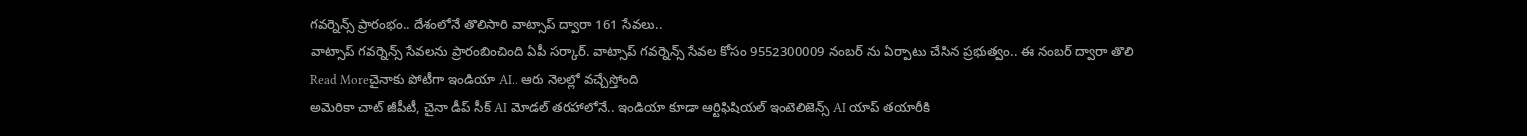గవర్నెన్స్ ప్రారంభం.. దేశంలోనే తొలిసారి వాట్సాప్ ద్వారా 161 సేవలు..
వాట్సాప్ గవర్నెన్స్ సేవలను ప్రారంబించింది ఏపీ సర్కార్. వాట్సాప్ గవర్నెన్స్ సేవల కోసం 9552300009 నంబర్ ను ఏర్పాటు చేసిన ప్రభుత్వం.. ఈ నంబర్ ద్వారా తొలి
Read Moreచైనాకు పోటీగా ఇండియా AI.. ఆరు నెలల్లో వచ్చేస్తోంది
అమెరికా చాట్ జీపీటీ, చైనా డీప్ సీక్ AI మోడల్ తరహాలోనే.. ఇండియా కూడా ఆర్టిఫిషియల్ ఇంటెలిజెన్స్ AI యాప్ తయారీకి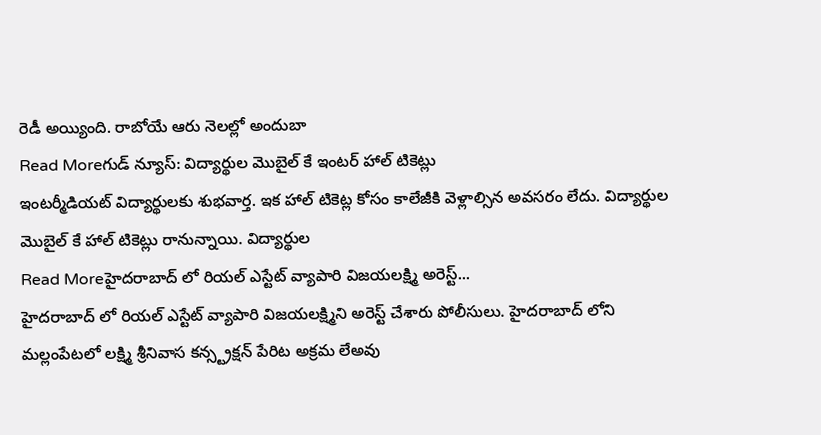రెడీ అయ్యింది. రాబోయే ఆరు నెలల్లో అందుబా
Read Moreగుడ్ న్యూస్: విద్యార్థుల మొబైల్ కే ఇంటర్ హాల్ టికెట్లు
ఇంటర్మీడియట్ విద్యార్థులకు శుభవార్త. ఇక హాల్ టికెట్ల కోసం కాలేజీకి వెళ్లాల్సిన అవసరం లేదు. విద్యార్థుల మొబైల్ కే హాల్ టికెట్లు రానున్నాయి. విద్యార్థుల
Read Moreహైదరాబాద్ లో రియల్ ఎస్టేట్ వ్యాపారి విజయలక్ష్మి అరెస్ట్...
హైదరాబాద్ లో రియల్ ఎస్టేట్ వ్యాపారి విజయలక్ష్మిని అరెస్ట్ చేశారు పోలీసులు. హైదరాబాద్ లోని మల్లంపేటలో లక్ష్మి శ్రీనివాస కన్స్ట్రక్షన్ పేరిట అక్రమ లేఅవు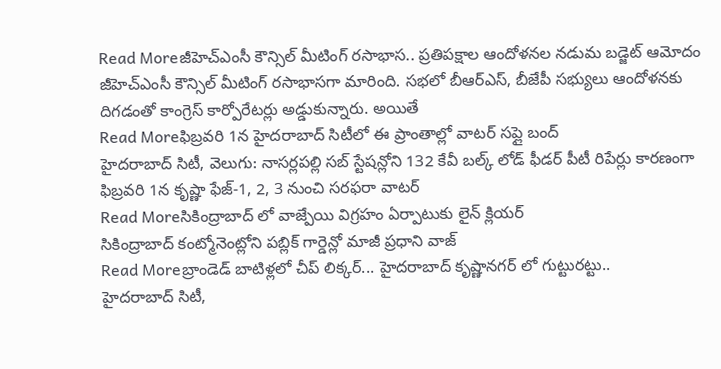Read Moreజీహెచ్ఎంసీ కౌన్సిల్ మీటింగ్ రసాభాస.. ప్రతిపక్షాల ఆందోళనల నడుమ బడ్జెట్ ఆమోదం
జీహెచ్ఎంసీ కౌన్సిల్ మీటింగ్ రసాభాసగా మారింది. సభలో బీఆర్ఎస్, బీజేపీ సభ్యులు ఆందోళనకు దిగడంతో కాంగ్రెస్ కార్పోరేటర్లు అడ్డుకున్నారు. అయితే
Read Moreఫిబ్రవరి 1న హైదరాబాద్ సిటీలో ఈ ప్రాంతాల్లో వాటర్ సప్లై బంద్
హైదరాబాద్ సిటీ, వెలుగు: నాసర్లపల్లి సబ్ స్టేషన్లోని 132 కేవీ బల్క్ లోడ్ ఫీడర్ పీటీ రిపేర్లు కారణంగా ఫిబ్రవరి 1న కృష్ణా ఫేజ్-1, 2, 3 నుంచి సరఫరా వాటర్
Read Moreసికింద్రాబాద్ లో వాజ్పేయి విగ్రహం ఏర్పాటుకు లైన్ క్లియర్
సికింద్రాబాద్ కంట్మోనెంట్లోని పబ్లిక్ గార్డెన్లో మాజీ ప్రధాని వాజ్
Read Moreబ్రాండెడ్ బాటిళ్లలో చీప్ లిక్కర్... హైదరాబాద్ కృష్ణానగర్ లో గుట్టురట్టు..
హైదరాబాద్ సిటీ,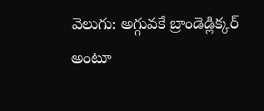వెలుగు: అగ్గువకే బ్రాండెడ్లిక్కర్ అంటూ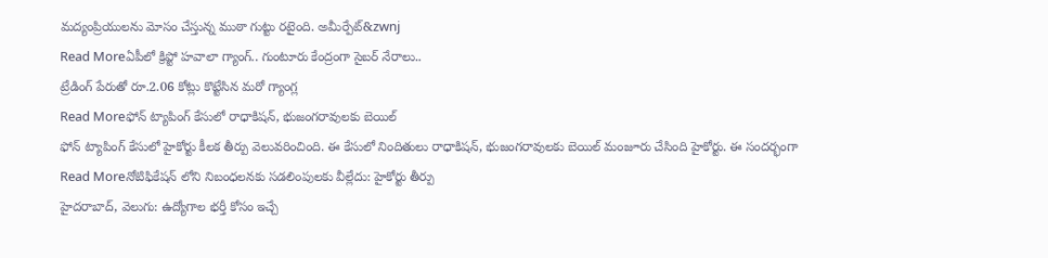మద్యంప్రియులను మోసం చేస్తున్న ముఠా గుట్టు రటైంది. అమీర్పేట్&zwnj
Read Moreఏపీలో క్రిప్టో హవాలా గ్యాంగ్.. గుంటూరు కేంద్రంగా సైబర్ నేరాలు..
ట్రేడింగ్ పేరుతో రూ.2.06 కోట్లు కొట్టేసిన మరో గ్యాంగ్ల
Read Moreఫోన్ ట్యాపింగ్ కేసులో రాధాకిషన్, భుజంగరావులకు బెయిల్
ఫోన్ ట్యాపింగ్ కేసులో హైకోర్టు కీలక తీర్పు వెలువరించింది. ఈ కేసులో నిందితులు రాధాకిషన్, భుజంగరావులకు బెయిల్ మంజూరు చేసింది హైకోర్టు. ఈ సందర్భంగా
Read Moreనోటిఫికేషన్ లోని నిబంధలనకు సడలింపులకు వీల్లేదు: హైకోర్టు తీర్పు
హైదరాబాద్, వెలుగు: ఉద్యోగాల భర్తీ కోసం ఇచ్చే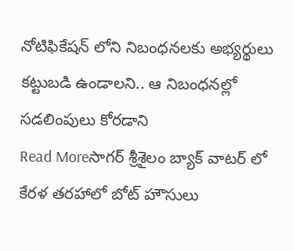నోటిఫికేషన్ లోని నిబంధనలకు అభ్యర్థులు కట్టుబడి ఉండాలని.. ఆ నిబంధనల్లో సడలింపులు కోరడాని
Read Moreసాగర్ శ్రీశైలం బ్యాక్ వాటర్ లో కేరళ తరహాలో బోట్ హౌసులు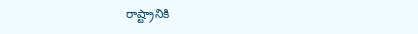రాష్ట్రానికి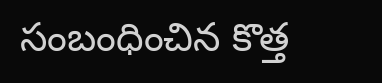సంబంధించిన కొత్త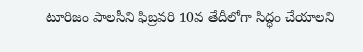టూరిజం పాలసీని ఫిబ్రవరి 10వ తేదీలోగా సిద్ధం చేయాలని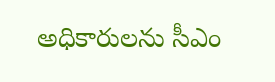అధికారులను సీఎం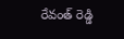రేవంత్ రెడ్డి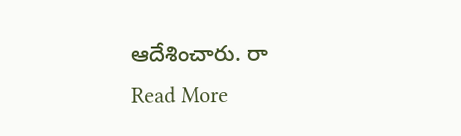ఆదేశించారు. రా
Read More